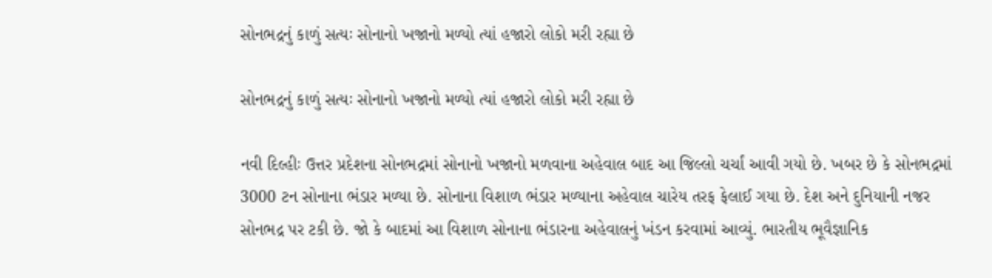સોનભદ્રનું કાળું સત્યઃ સોનાનો ખજાનો મળ્યો ત્યાં હજારો લોકો મરી રહ્યા છે

સોનભદ્રનું કાળું સત્યઃ સોનાનો ખજાનો મળ્યો ત્યાં હજારો લોકો મરી રહ્યા છે

નવી દિલ્હીઃ ઉત્તર પ્રદેશના સોનભદ્રમાં સોનાનો ખજાનો મળવાના અહેવાલ બાદ આ જિલ્લો ચર્ચાં આવી ગયો છે. ખબર છે કે સોનભદ્રમાં 3000 ટન સોનાના ભંડાર મળ્યા છે. સોનાના વિશાળ ભંડાર મળ્યાના અહેવાલ ચારેય તરફ ફેલાઈ ગયા છે. દેશ અને દુનિયાની નજર સોનભદ્ર પર ટકી છે. જો કે બાદમાં આ વિશાળ સોનાના ભંડારના અહેવાલનું ખંડન કરવામાં આવ્યું. ભારતીય ભૂવૈજ્ઞાનિક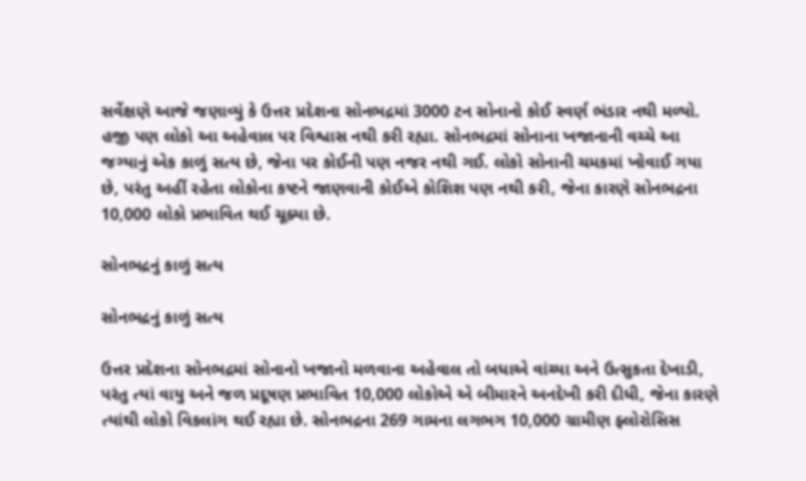સર્વેક્ષણે આજે જણાવ્યું કે ઉત્તર પ્રદેશના સોનભદ્રમાં 3000 ટન સોનાનો કોઈ સ્વર્ણ ભંડાર નથી મળ્યો. હજી પણ લોકો આ અહેવાલ પર વિશ્વાસ નથી કરી રહ્યા. સોનભદ્રમાં સોનાના ખજાનાની વચ્ચે આ જગ્યાનું એક કાળું સત્ય છે, જેના પર કોઈની પણ નજર નથી ગઈ. લોકો સોનાની ચમકમાં ખોવાઈ ગયા છે, પરંતુ અહીં રહેતા લોકોના કષ્ટને જાણવાની કોઈએ કોશિશ પણ નથી કરી, જેના કારણે સોનભદ્રના 10,000 લોકો પ્રભાવિત થઈ ચૂક્યા છે.

સોનભદ્રનું કાળું સત્ય

સોનભદ્રનું કાળું સત્ય

ઉત્તર પ્રદેશના સોનભદ્રમાં સોનાનો ખજાનો મળવાના અહેવાલ તો બધાએ વાંચ્યા અને ઉત્સુકતા દેખાડી, પરંતુ ત્યાં વાયુ અને જળ પ્રદૂષણ પ્રભાવિત 10,000 લોકોએ એ બીમારને અનદેખી કરી દીધી, જેના કારણે ત્યાંથી લોકો વિકલાંગ થઈ રહ્યા છે. સોનભદ્રના 269 ગામના લગભગ 10,000 ગ્રામીણ ફ્લોરોસિસ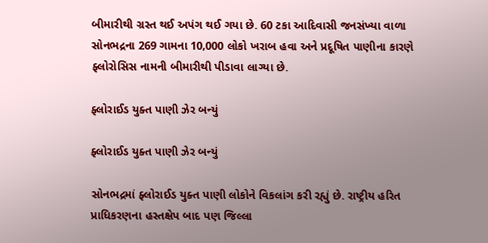બીમારીથી ગ્રસ્ત થઈ અપંગ થઈ ગયા છે. 60 ટકા આદિવાસી જનસંખ્યા વાળા સોનભદ્રના 269 ગામના 10,000 લોકો ખરાબ હવા અને પ્રદૂષિત પાણીના કારણે ફ્લોરોસિસ નામની બીમારીથી પીડાવા લાગ્યા છે.

ફ્લોરાઈડ યુક્ત પાણી ઝેર બન્યું

ફ્લોરાઈડ યુક્ત પાણી ઝેર બન્યું

સોનભદ્રમાં ફ્લોરાઈડ યુક્ત પાણી લોકોને વિકલાંગ કરી રહ્યું છે. રાષ્ટ્રીય હરિત પ્રાધિકરણના હસ્તક્ષેપ બાદ પણ જિલ્લા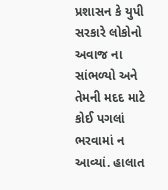પ્રશાસન કે યુપી સરકારે લોકોનો અવાજ ના સાંભળ્યો અને તેમની મદદ માટે કોઈ પગલાં ભરવામાં ન આવ્યાં. હાલાત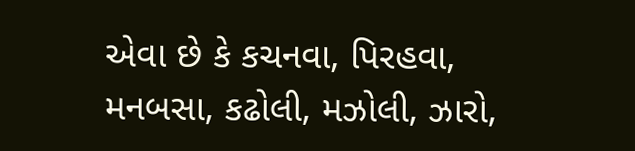એવા છે કે કચનવા, પિરહવા, મનબસા, કઢોલી, મઝોલી, ઝારો,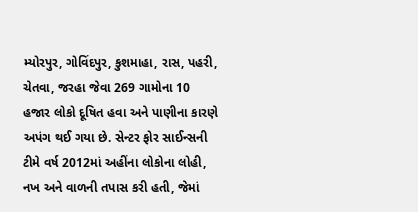મ્યોરપુર, ગોવિંદપુર, કુશમાહા, રાસ, પહરી, ચેતવા, જરહા જેવા 269 ગામોના 10 હજાર લોકો દૂષિત હવા અને પાણીના કારણે અપંગ થઈ ગયા છે. સેન્ટર ફોર સાઈન્સની ટીમે વર્ષ 2012માં અહીંના લોકોના લોહી, નખ અને વાળની તપાસ કરી હતી, જેમાં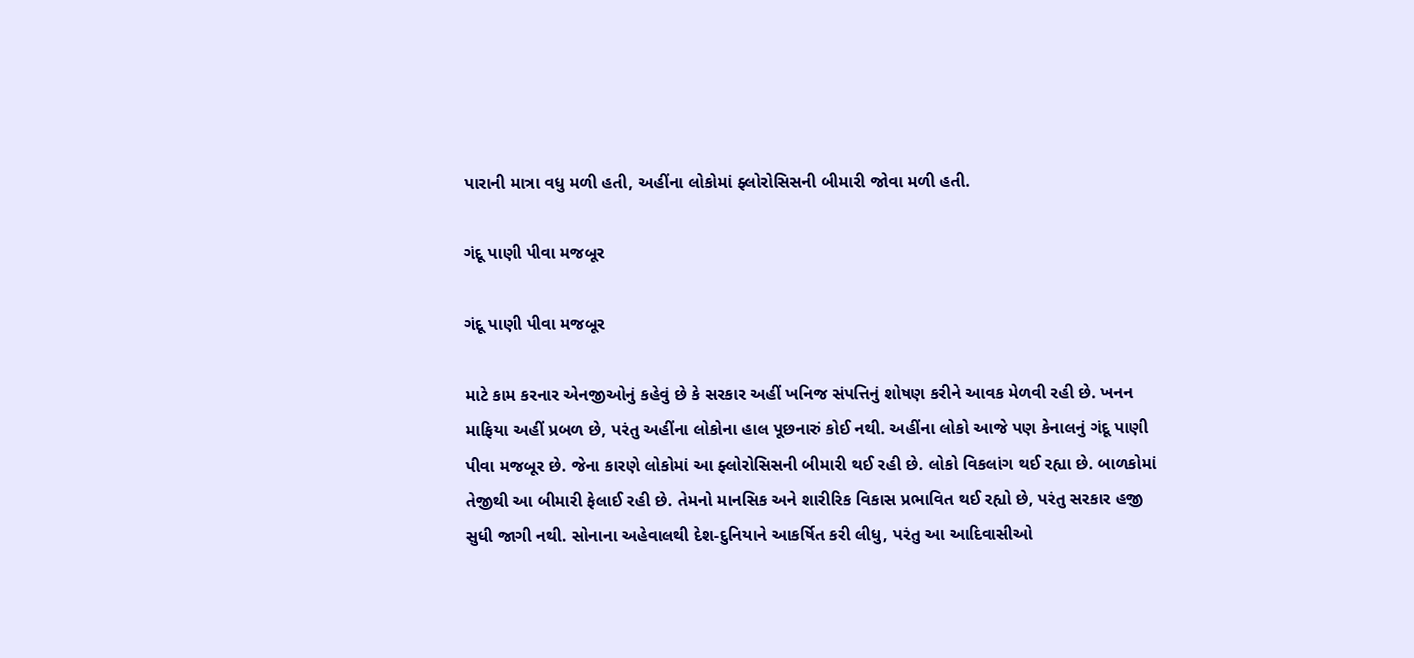પારાની માત્રા વધુ મળી હતી, અહીંના લોકોમાં ફ્લોરોસિસની બીમારી જોવા મળી હતી.

ગંદૂ પાણી પીવા મજબૂર

ગંદૂ પાણી પીવા મજબૂર

માટે કામ કરનાર એનજીઓનું કહેવું છે કે સરકાર અહીં ખનિજ સંપત્તિનું શોષણ કરીને આવક મેળવી રહી છે. ખનન માફિયા અહીં પ્રબળ છે, પરંતુ અહીંના લોકોના હાલ પૂછનારું કોઈ નથી. અહીંના લોકો આજે પણ કેનાલનું ગંદૂ પાણી પીવા મજબૂર છે. જેના કારણે લોકોમાં આ ફ્લોરોસિસની બીમારી થઈ રહી છે. લોકો વિકલાંગ થઈ રહ્યા છે. બાળકોમાં તેજીથી આ બીમારી ફેલાઈ રહી છે. તેમનો માનસિક અને શારીરિક વિકાસ પ્રભાવિત થઈ રહ્યો છે, પરંતુ સરકાર હજી સુધી જાગી નથી. સોનાના અહેવાલથી દેશ-દુનિયાને આકર્ષિત કરી લીધુ, પરંતુ આ આદિવાસીઓ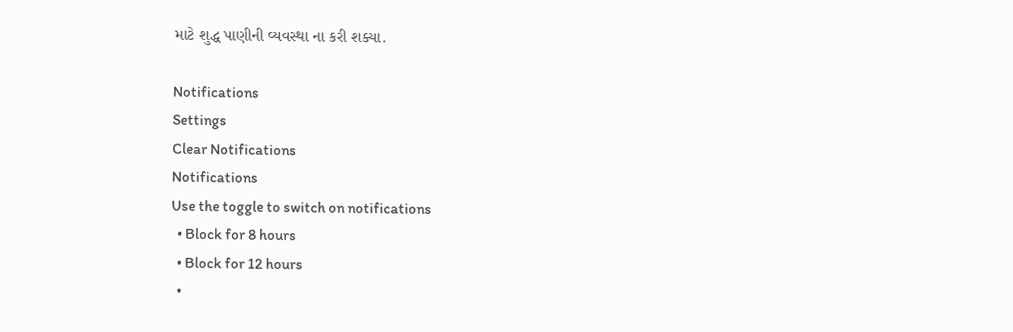માટે શુદ્ધ પાણીની વ્યવસ્થા ના કરી શક્યા.

Notifications
Settings
Clear Notifications
Notifications
Use the toggle to switch on notifications
  • Block for 8 hours
  • Block for 12 hours
  •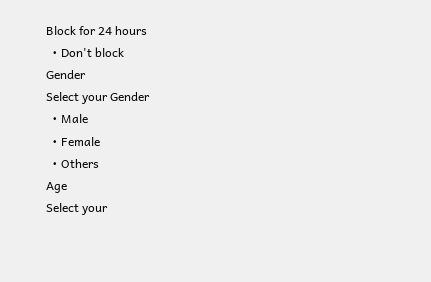Block for 24 hours
  • Don't block
Gender
Select your Gender
  • Male
  • Female
  • Others
Age
Select your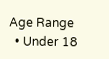Age Range
  • Under 18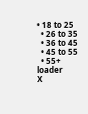• 18 to 25
  • 26 to 35
  • 36 to 45
  • 45 to 55
  • 55+
loader
X